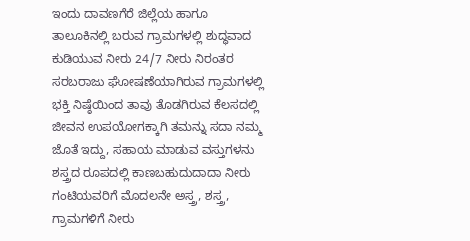ಇಂದು ದಾವಣಗೆರೆ ಜಿಲ್ಲೆಯ ಹಾಗೂ ತಾಲೂಕಿನಲ್ಲಿ ಬರುವ ಗ್ರಾಮಗಳಲ್ಲಿ ಶುದ್ಧವಾದ ಕುಡಿಯುವ ನೀರು 24/7 ನೀರು ನಿರಂತರ ಸರಬರಾಜು ಘೋಷಣೆಯಾಗಿರುವ ಗ್ರಾಮಗಳಲ್ಲಿ ಭಕ್ತಿ ನಿಷ್ಠೆಯಿಂದ ತಾವು ತೊಡಗಿರುವ ಕೆಲಸದಲ್ಲಿ ಜೀವನ ಉಪಯೋಗಕ್ಕಾಗಿ ತಮನ್ನು ಸದಾ ನಮ್ಮ ಜೊತೆ ಇದ್ದು, ಸಹಾಯ ಮಾಡುವ ವಸ್ತುಗಳನು ಶಸ್ತ್ರದ ರೂಪದಲ್ಲಿ ಕಾಣಬಹುದುದಾದಾ ನೀರು ಗಂಟಿಯವರಿಗೆ ಮೊದಲನೇ ಅಸ್ತ್ರ, ಶಸ್ತ್ರ, ಗ್ರಾಮಗಳಿಗೆ ನೀರು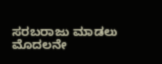ಸರಬರಾಜು ಮಾಡಲು ಮೊದಲನೇ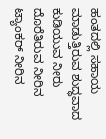ಹಂತದಲ್ಲಿ ಸಹಾಯ ಮಾಡುತ್ತಿರುವ ಶುದ್ಧವಾದ ಕುಡಿಯುವ ನೀರು ದೊರೆತಿರುವ ನೀರಿನ ಟ್ಯಾಂಕರ್ ನೀರಿನ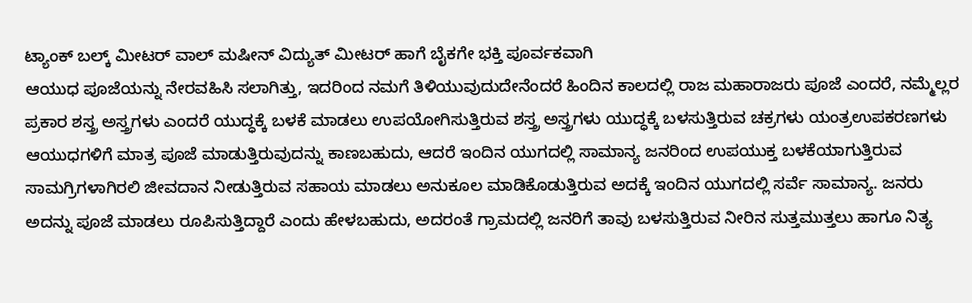ಟ್ಯಾಂಕ್ ಬಲ್ಕ್ ಮೀಟರ್ ವಾಲ್ ಮಷೀನ್ ವಿದ್ಯುತ್ ಮೀಟರ್ ಹಾಗೆ ಬೈಕಗೇ ಭಕ್ತಿ ಪೂರ್ವಕವಾಗಿ
ಆಯುಧ ಪೂಜೆಯನ್ನು ನೇರವಹಿಸಿ ಸಲಾಗಿತ್ತು, ಇದರಿಂದ ನಮಗೆ ತಿಳಿಯುವುದುದೇನೆಂದರೆ ಹಿಂದಿನ ಕಾಲದಲ್ಲಿ ರಾಜ ಮಹಾರಾಜರು ಪೂಜೆ ಎಂದರೆ, ನಮ್ಮೆಲ್ಲರ ಪ್ರಕಾರ ಶಸ್ತ್ರ ಅಸ್ತ್ರಗಳು ಎಂದರೆ ಯುದ್ಧಕ್ಕೆ ಬಳಕೆ ಮಾಡಲು ಉಪಯೋಗಿಸುತ್ತಿರುವ ಶಸ್ತ್ರ ಅಸ್ತ್ರಗಳು ಯುದ್ಧಕ್ಕೆ ಬಳಸುತ್ತಿರುವ ಚಕ್ರಗಳು ಯಂತ್ರಉಪಕರಣಗಳು ಆಯುಧಗಳಿಗೆ ಮಾತ್ರ ಪೂಜೆ ಮಾಡುತ್ತಿರುವುದನ್ನು ಕಾಣಬಹುದು, ಆದರೆ ಇಂದಿನ ಯುಗದಲ್ಲಿ ಸಾಮಾನ್ಯ ಜನರಿಂದ ಉಪಯುಕ್ತ ಬಳಕೆಯಾಗುತ್ತಿರುವ ಸಾಮಗ್ರಿಗಳಾಗಿರಲಿ ಜೀವದಾನ ನೀಡುತ್ತಿರುವ ಸಹಾಯ ಮಾಡಲು ಅನುಕೂಲ ಮಾಡಿಕೊಡುತ್ತಿರುವ ಅದಕ್ಕೆ ಇಂದಿನ ಯುಗದಲ್ಲಿ ಸರ್ವೆ ಸಾಮಾನ್ಯ. ಜನರು ಅದನ್ನು ಪೂಜೆ ಮಾಡಲು ರೂಪಿಸುತ್ತಿದ್ದಾರೆ ಎಂದು ಹೇಳಬಹುದು, ಅದರಂತೆ ಗ್ರಾಮದಲ್ಲಿ ಜನರಿಗೆ ತಾವು ಬಳಸುತ್ತಿರುವ ನೀರಿನ ಸುತ್ತಮುತ್ತಲು ಹಾಗೂ ನಿತ್ಯ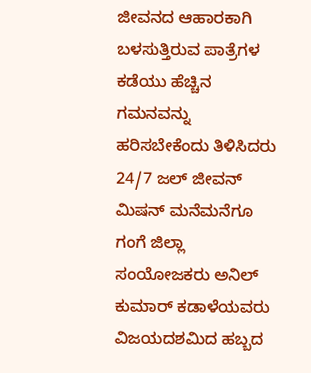ಜೀವನದ ಆಹಾರಕಾಗಿ ಬಳಸುತ್ತಿರುವ ಪಾತ್ರೆಗಳ ಕಡೆಯು ಹೆಚ್ಚಿನ ಗಮನವನ್ನು ಹರಿಸಬೇಕೆಂದು ತಿಳಿಸಿದರು
24/7 ಜಲ್ ಜೀವನ್ ಮಿಷನ್ ಮನೆಮನೆಗೂ ಗಂಗೆ ಜಿಲ್ಲಾ ಸಂಯೋಜಕರು ಅನಿಲ್ ಕುಮಾರ್ ಕಡಾಳೆಯವರು ವಿಜಯದಶಮಿದ ಹಬ್ಬದ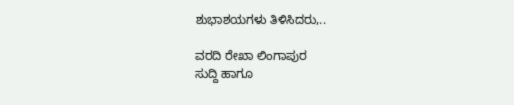ಶುಭಾಶಯಗಳು ತಿಳಿಸಿದರು,..

ವರದಿ ರೇಖಾ ಲಿಂಗಾಪುರ
ಸುದ್ದಿ ಹಾಗೂ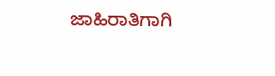ಜಾಹಿರಾತಿಗಾಗಿ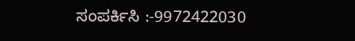ಸಂಪರ್ಕಿಸಿ :-9972422030